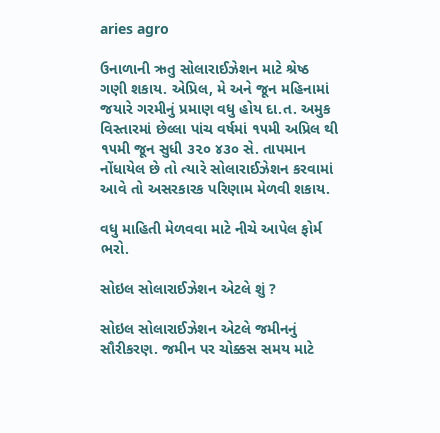aries agro

ઉનાળાની ઋતુ સોલારાઈઝેશન માટે શ્રેષ્ઠ ગણી શકાય. એપ્રિલ, મે અને જૂન મહિનામાં જયારે ગરમીનું પ્રમાણ વધુ હોય દા.ત. અમુક વિસ્તારમાં છેલ્લા પાંચ વર્ષમાં ૧૫મી અપ્રિલ થી ૧૫મી જૂન સુધી ૩૨૦ ૪૩૦ સે. તાપમાન નોંધાયેલ છે તો ત્યારે સોલારાઈઝેશન કરવામાં આવે તો અસરકારક પરિણામ મેળવી શકાય.

વધુ માહિતી મેળવવા માટે નીચે આપેલ ફોર્મ ભરો.

સોઇલ સોલારાઈઝેશન એટલે શું ?

સોઇલ સોલારાઈઝેશન એટલે જમીનનું સૌરીકરણ. જમીન પર ચોક્કસ સમય માટે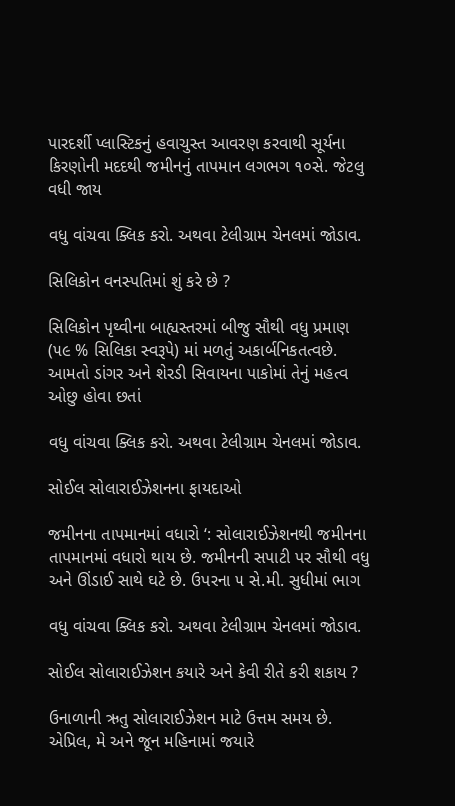પારદર્શી પ્લાસ્ટિકનું હવાચુસ્ત આવરણ કરવાથી સૂર્યના કિરણોની મદદથી જમીનનું તાપમાન લગભગ ૧૦સે. જેટલુ વધી જાય

વધુ વાંચવા ક્લિક કરો. અથવા ટેલીગ્રામ ચેનલમાં જોડાવ.

સિલિકોન વનસ્પતિમાં શું કરે છે ?

સિલિકોન પૃથ્વીના બાહ્યસ્તરમાં બીજુ સૌથી વધુ પ્રમાણ (૫૯ % સિલિકા સ્વરૂપે) માં મળતું અકાર્બનિકતત્વછે. આમતો ડાંગર અને શેરડી સિવાયના પાકોમાં તેનું મહત્વ ઓછુ હોવા છતાં

વધુ વાંચવા ક્લિક કરો. અથવા ટેલીગ્રામ ચેનલમાં જોડાવ.

સોઈલ સોલારાઈઝેશનના ફાયદાઓ

જમીનના તાપમાનમાં વધારો ‘: સોલારાઈઝેશનથી જમીનના તાપમાનમાં વધારો થાય છે. જમીનની સપાટી પર સૌથી વધુ અને ઊંડાઈ સાથે ઘટે છે. ઉપરના ૫ સે.મી. સુધીમાં ભાગ

વધુ વાંચવા ક્લિક કરો. અથવા ટેલીગ્રામ ચેનલમાં જોડાવ.

સોઈલ સોલારાઈઝેશન કયારે અને કેવી રીતે કરી શકાય ?

ઉનાળાની ઋતુ સોલારાઈઝેશન માટે ઉત્તમ સમય છે. એપ્રિલ, મે અને જૂન મહિનામાં જયારે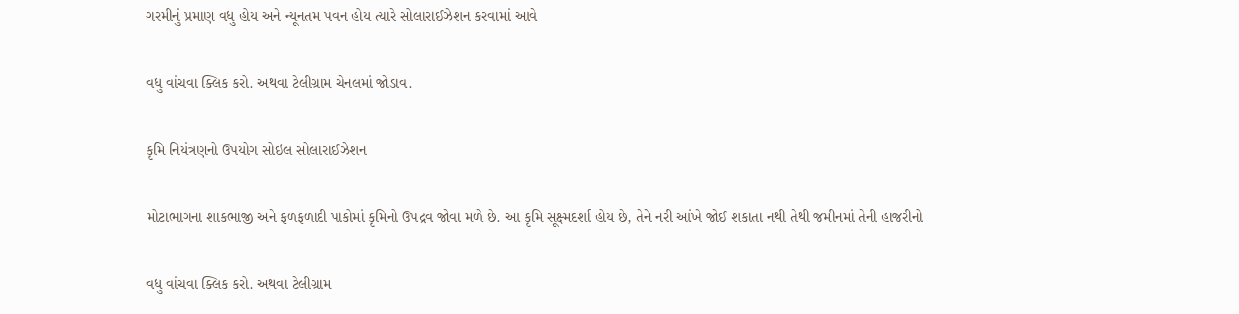ગરમીનું પ્રમાણ વધુ હોય અને ન્યૂનતમ પવન હોય ત્યારે સોલારાઈઝેશન કરવામાં આવે

વધુ વાંચવા ક્લિક કરો. અથવા ટેલીગ્રામ ચેનલમાં જોડાવ.

કૃમિ નિયંત્રણનો ઉપયોગ સોઇલ સોલારાઈઝેશન

મોટાભાગના શાકભાજી અને ફળફળાદી પાકોમાં કૃમિનો ઉપદ્રવ જોવા મળે છે. આ કૃમિ સૂક્ષ્મદર્શા હોય છે, તેને નરી આંખે જોઈ શકાતા નથી તેથી જમીનમાં તેની હાજરીનો

વધુ વાંચવા ક્લિક કરો. અથવા ટેલીગ્રામ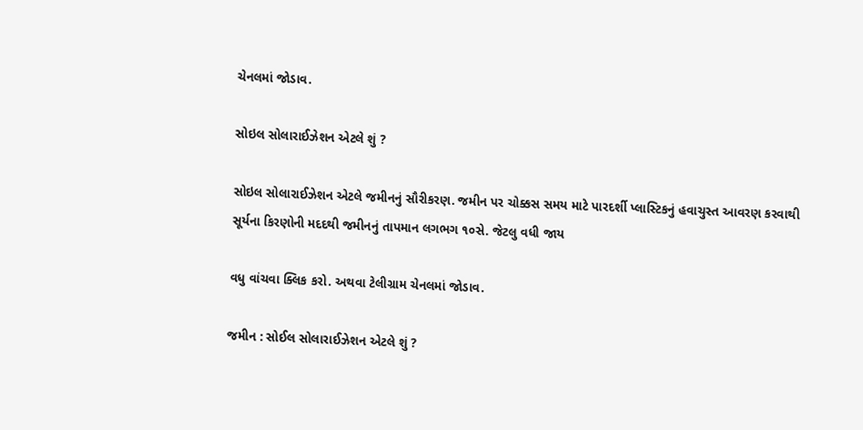ચેનલમાં જોડાવ.

સોઇલ સોલારાઈઝેશન એટલે શું ?

સોઇલ સોલારાઈઝેશન એટલે જમીનનું સૌરીકરણ. જમીન પર ચોક્કસ સમય માટે પારદર્શી પ્લાસ્ટિકનું હવાચુસ્ત આવરણ કરવાથી સૂર્યના કિરણોની મદદથી જમીનનું તાપમાન લગભગ ૧૦સે. જેટલુ વધી જાય

વધુ વાંચવા ક્લિક કરો. અથવા ટેલીગ્રામ ચેનલમાં જોડાવ.

જમીન : સોઈલ સોલારાઈઝેશન એટલે શું ?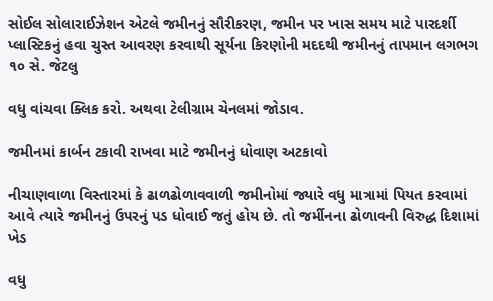સોઈલ સોલારાઈઝેશન એટલે જમીનનું સૌરીકરણ, જમીન પર ખાસ સમય માટે પારદર્શી પ્લાસ્ટિકનું હવા ચુસ્ત આવરણ કરવાથી સૂર્યના કિરણોની મદદથી જમીનનું તાપમાન લગભગ ૧૦ સે. જેટલુ

વધુ વાંચવા ક્લિક કરો. અથવા ટેલીગ્રામ ચેનલમાં જોડાવ.

જમીનમાં કાર્બન ટકાવી રાખવા માટે જમીનનું ધોવાણ અટકાવો

નીચાણવાળા વિસ્તારમાં કે ઢાળઢોળાવવાળી જમીનોમાં જ્યારે વધુ માત્રામાં પિયત કરવામાં આવે ત્યારે જમીનનું ઉપરનું પડ ધોવાઈ જતું હોય છે. તો જર્મીનના ઢોળાવની વિરુદ્ધ દિશામાં ખેડ

વધુ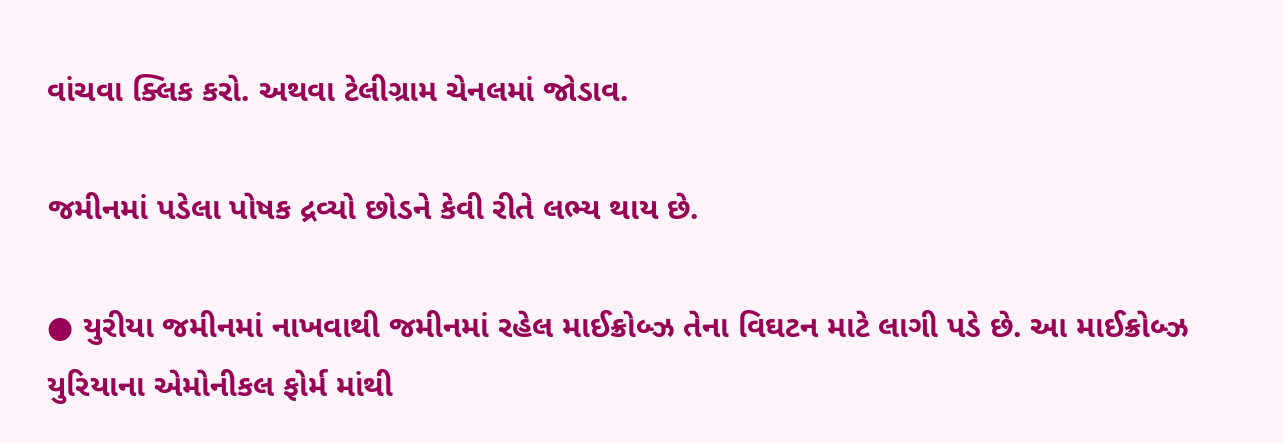વાંચવા ક્લિક કરો. અથવા ટેલીગ્રામ ચેનલમાં જોડાવ.

જમીનમાં પડેલા પોષક દ્રવ્યો છોડને કેવી રીતે લભ્ય થાય છે.

● યુરીયા જમીનમાં નાખવાથી જમીનમાં રહેલ માઈક્રોબ્ઝ તેના વિઘટન માટે લાગી પડે છે. આ માઈક્રોબ્ઝ યુરિયાના એમોનીકલ ફોર્મ માંથી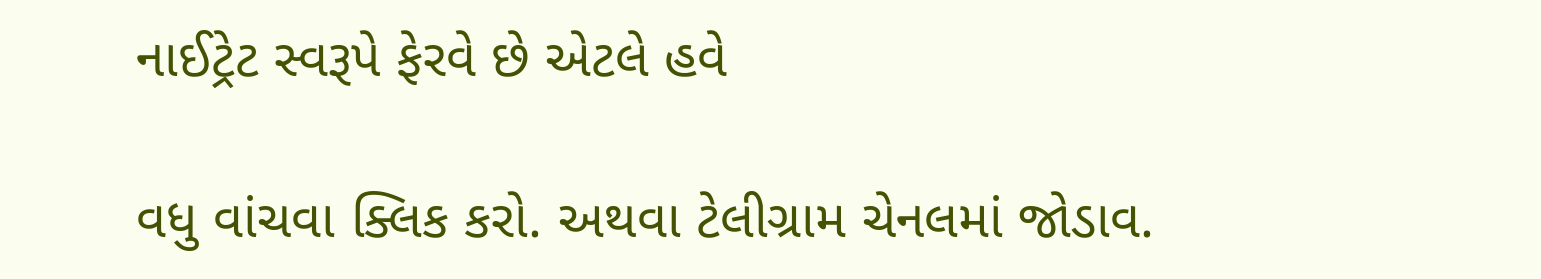નાઈટ્રેટ સ્વરૂપે ફેરવે છે એટલે હવે

વધુ વાંચવા ક્લિક કરો. અથવા ટેલીગ્રામ ચેનલમાં જોડાવ.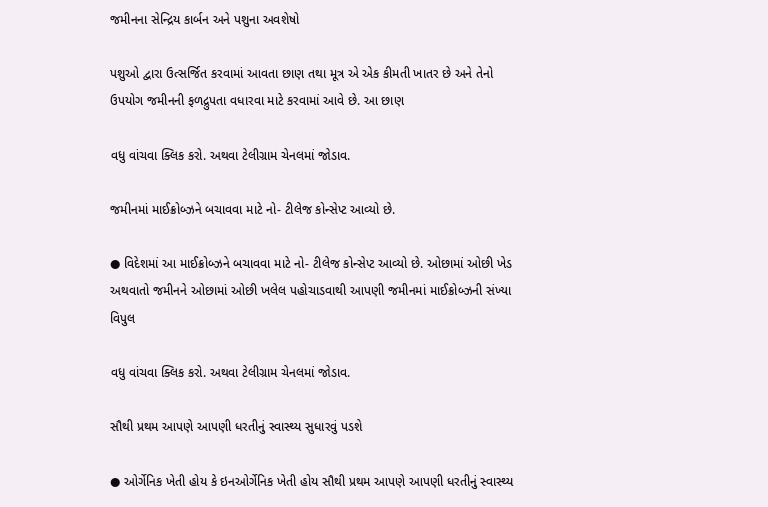જમીનના સેન્દ્રિય કાર્બન અને પશુના અવશેષો

પશુઓ દ્વારા ઉત્સર્જિત કરવામાં આવતા છાણ તથા મૂત્ર એ એક કીમતી ખાતર છે અને તેનો ઉપયોગ જમીનની ફળદ્રુપતા વધારવા માટે કરવામાં આવે છે. આ છાણ

વધુ વાંચવા ક્લિક કરો. અથવા ટેલીગ્રામ ચેનલમાં જોડાવ.

જમીનમાં માઈક્રોબ્ઝને બચાવવા માટે નો- ટીલેજ કોન્સેપ્ટ આવ્યો છે.

● વિદેશમાં આ માઈક્રોબ્ઝને બચાવવા માટે નો- ટીલેજ કોન્સેપ્ટ આવ્યો છે. ઓછામાં ઓછી ખેડ અથવાતો જમીનને ઓછામાં ઓછી ખલેલ પહોચાડવાથી આપણી જમીનમાં માઈક્રોબ્ઝની સંખ્યા વિપુલ

વધુ વાંચવા ક્લિક કરો. અથવા ટેલીગ્રામ ચેનલમાં જોડાવ.

સૌથી પ્રથમ આપણે આપણી ધરતીનું સ્વાસ્થ્ય સુધારવું પડશે

● ઓર્ગેનિક ખેતી હોય કે ઇનઓર્ગેનિક ખેતી હોય સૌથી પ્રથમ આપણે આપણી ધરતીનું સ્વાસ્થ્ય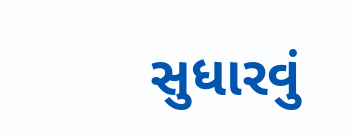સુધારવું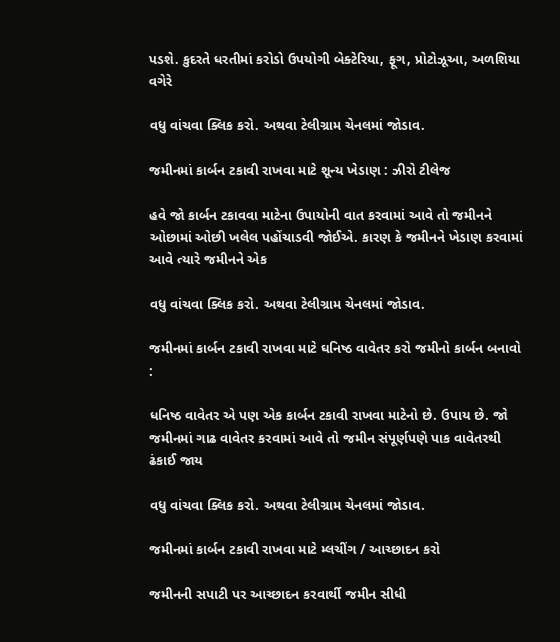પડશે. કુદરતે ધરતીમાં કરોડો ઉપયોગી બેક્ટેરિયા, ફૂગ, પ્રોટોઝૂઆ, અળશિયા વગેરે

વધુ વાંચવા ક્લિક કરો. અથવા ટેલીગ્રામ ચેનલમાં જોડાવ.

જમીનમાં કાર્બન ટકાવી રાખવા માટે શૂન્ય ખેડાણ : ઝીરો ટીલેજ

હવે જો કાર્બન ટકાવવા માટેના ઉપાયોની વાત કરવામાં આવે તો જમીનને ઓછામાં ઓછી ખલેલ પહોંચાડવી જોઈએ. કારણ કે જમીનને ખેડાણ કરવામાં આવે ત્યારે જમીનને એક

વધુ વાંચવા ક્લિક કરો. અથવા ટેલીગ્રામ ચેનલમાં જોડાવ.

જમીનમાં કાર્બન ટકાવી રાખવા માટે ઘનિષ્ઠ વાવેતર કરો જમીનો કાર્બન બનાવો :

ધનિષ્ઠ વાવેતર એ પણ એક કાર્બન ટકાવી રાખવા માટેનો છે. ઉપાય છે. જો જમીનમાં ગાઢ વાવેતર કરવામાં આવે તો જમીન સંપૂર્ણપણે પાક વાવેતરથી ઢંકાઈ જાય

વધુ વાંચવા ક્લિક કરો. અથવા ટેલીગ્રામ ચેનલમાં જોડાવ.

જમીનમાં કાર્બન ટકાવી રાખવા માટે મ્લચીંગ / આચ્છાદન કરો

જમીનની સપાટી પર આચ્છાદન કરવાર્થી જમીન સીધી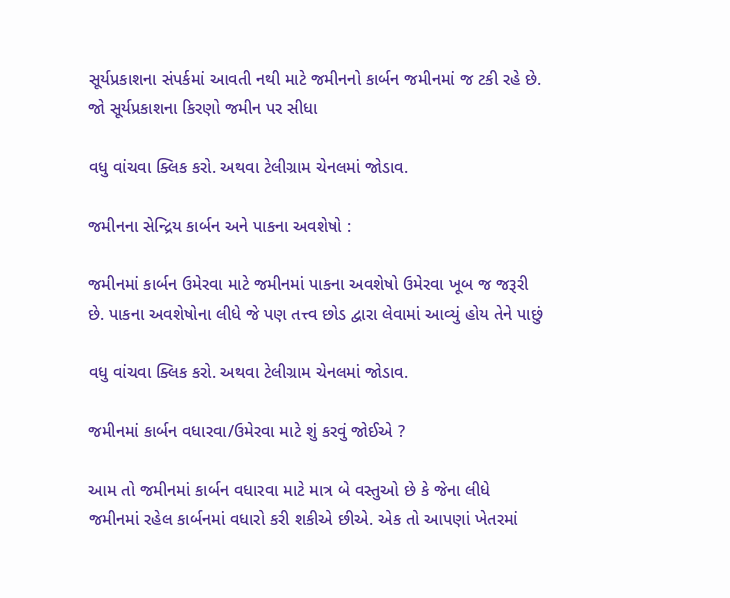સૂર્યપ્રકાશના સંપર્કમાં આવતી નથી માટે જમીનનો કાર્બન જમીનમાં જ ટકી રહે છે. જો સૂર્યપ્રકાશના કિરણો જમીન પર સીધા

વધુ વાંચવા ક્લિક કરો. અથવા ટેલીગ્રામ ચેનલમાં જોડાવ.

જમીનના સેન્દ્રિય કાર્બન અને પાકના અવશેષો :

જમીનમાં કાર્બન ઉમેરવા માટે જમીનમાં પાકના અવશેષો ઉમેરવા ખૂબ જ જરૂરી છે. પાકના અવશેષોના લીધે જે પણ તત્ત્વ છોડ દ્વારા લેવામાં આવ્યું હોય તેને પાછું

વધુ વાંચવા ક્લિક કરો. અથવા ટેલીગ્રામ ચેનલમાં જોડાવ.

જમીનમાં કાર્બન વધારવા/ઉમેરવા માટે શું કરવું જોઈએ ?

આમ તો જમીનમાં કાર્બન વધારવા માટે માત્ર બે વસ્તુઓ છે કે જેના લીધે જમીનમાં રહેલ કાર્બનમાં વધારો કરી શકીએ છીએ. એક તો આપણાં ખેતરમાં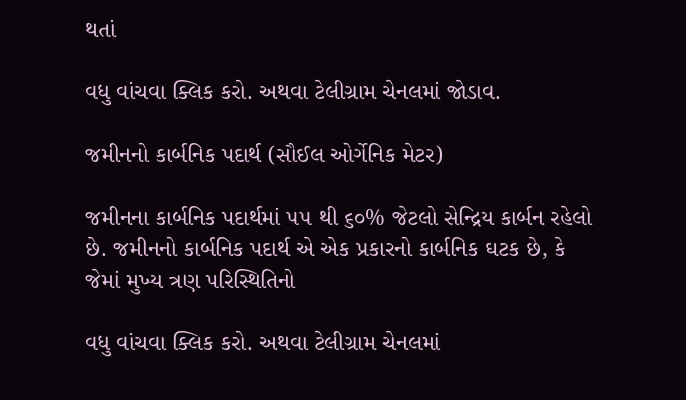થતાં

વધુ વાંચવા ક્લિક કરો. અથવા ટેલીગ્રામ ચેનલમાં જોડાવ.

જમીનનો કાર્બનિક પદાર્થ (સૌઈલ ઓર્ગેનિક મેટર)

જમીનના કાર્બનિક પદાર્થમાં ૫૫ થી ૬૦% જેટલો સેન્દ્રિય કાર્બન રહેલો છે. જમીનનો કાર્બનિક પદાર્થ એ એક પ્રકારનો કાર્બનિક ઘટક છે, કે જેમાં મુખ્ય ત્રણ પરિસ્થિતિનો

વધુ વાંચવા ક્લિક કરો. અથવા ટેલીગ્રામ ચેનલમાં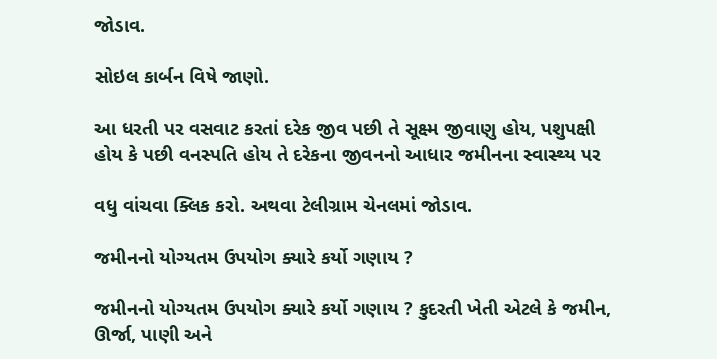જોડાવ.

સોઇલ કાર્બન વિષે જાણો.

આ ધરતી પર વસવાટ કરતાં દરેક જીવ પછી તે સૂક્ષ્મ જીવાણુ હોય, પશુપક્ષી હોય કે પછી વનસ્પતિ હોય તે દરેકના જીવનનો આધાર જમીનના સ્વાસ્થ્ય પર

વધુ વાંચવા ક્લિક કરો. અથવા ટેલીગ્રામ ચેનલમાં જોડાવ.

જમીનનો યોગ્યતમ ઉપયોગ ક્યારે કર્યો ગણાય ?

જમીનનો યોગ્યતમ ઉપયોગ ક્યારે કર્યો ગણાય ? કુદરતી ખેતી એટલે કે જમીન, ઊર્જા, પાણી અને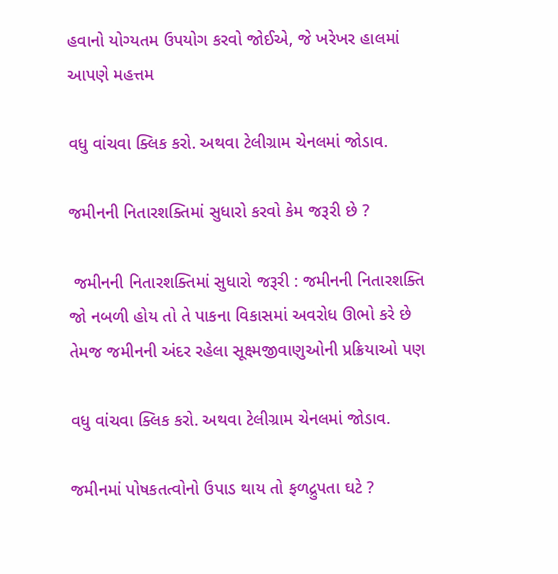હવાનો યોગ્યતમ ઉપયોગ કરવો જોઈએ, જે ખરેખર હાલમાં આપણે મહત્તમ

વધુ વાંચવા ક્લિક કરો. અથવા ટેલીગ્રામ ચેનલમાં જોડાવ.

જમીનની નિતારશક્તિમાં સુધારો કરવો કેમ જરૂરી છે ?

 જમીનની નિતારશક્તિમાં સુધારો જરૂરી : જમીનની નિતારશક્તિ જો નબળી હોય તો તે પાકના વિકાસમાં અવરોધ ઊભો કરે છે તેમજ જમીનની અંદર રહેલા સૂક્ષ્મજીવાણુઓની પ્રક્રિયાઓ પણ

વધુ વાંચવા ક્લિક કરો. અથવા ટેલીગ્રામ ચેનલમાં જોડાવ.

જમીનમાં પોષકતત્વોનો ઉપાડ થાય તો ફળદ્રુપતા ઘટે ?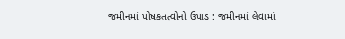જમીનમાં પોષકતત્વોનો ઉપાડ : જમીનમાં લેવામાં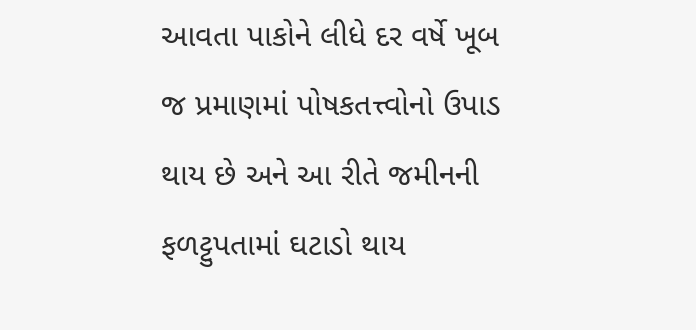આવતા પાકોને લીધે દર વર્ષે ખૂબ જ પ્રમાણમાં પોષકતત્ત્વોનો ઉપાડ થાય છે અને આ રીતે જમીનની ફળટ્ટુપતામાં ઘટાડો થાય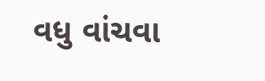વધુ વાંચવા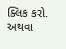ક્લિક કરો. અથવા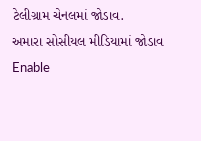ટેલીગ્રામ ચેનલમાં જોડાવ.
અમારા સોસીયલ મીડિયામાં જોડાવ
Enable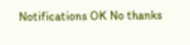Notifications OK No thanks